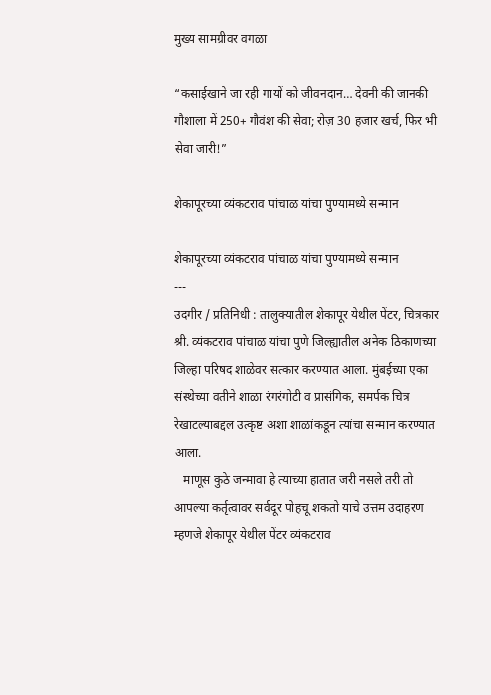मुख्य सामग्रीवर वगळा

“कसाईखाने जा रही गायों को जीवनदान… देवनी की जानकी गौशाला में 250+ गौवंश की सेवा; रोज़ 30 हजार खर्च, फिर भी सेवा जारी!”

शेकापूरच्या व्यंकटराव पांचाळ यांचा पुण्यामध्ये सन्मान

शेकापूरच्या व्यंकटराव पांचाळ यांचा पुण्यामध्ये सन्मान
---
उदगीर / प्रतिनिधी : तालुक्यातील शेकापूर येथील पेंटर, चित्रकार श्री. व्यंकटराव पांचाळ यांचा पुणे जिल्ह्यातील अनेक ठिकाणच्या जिल्हा परिषद शाळेवर सत्कार करण्यात आला. मुंबईच्या एका संस्थेच्या वतीने शाळा रंगरंगोटी व प्रासंगिक, समर्पक चित्र रेखाटल्याबद्दल उत्कृष्ट अशा शाळांकडून त्यांचा सन्मान करण्यात आला.
   माणूस कुठे जन्मावा हे त्याच्या हातात जरी नसले तरी तो आपल्या कर्तृत्वावर सर्वदूर पोहचू शकतो याचे उत्तम उदाहरण म्हणजे शेकापूर येथील पेंटर व्यंकटराव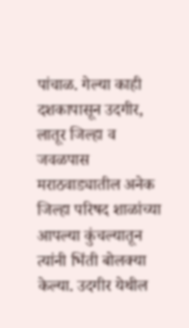पांचाळ. गेल्या काही दशकापासून उदगीर, लातूर जिल्हा व जवळपास मराठवाड्यातील अनेक जिल्हा परिषद शाळांच्या आपल्या कुंचल्यातून त्यांनी भिंती बोलक्या केल्या. उदगीर येथील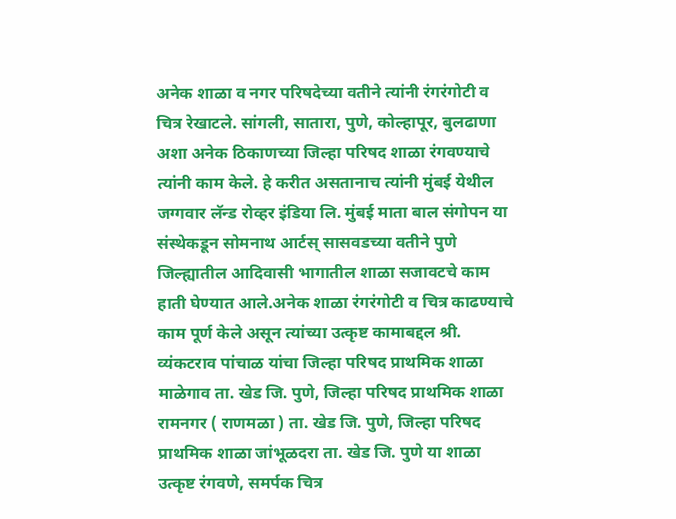अनेक शाळा व नगर परिषदेच्या वतीने त्यांनी रंगरंगोटी व चित्र रेखाटले. सांगली, सातारा, पुणे, कोल्हापूर, बुलढाणा अशा अनेक ठिकाणच्या जिल्हा परिषद शाळा रंगवण्याचे त्यांनी काम केले. हे करीत असतानाच त्यांनी मुंबई येथील जग्गवार लॅन्ड रोव्हर इंडिया लि. मुंबई माता बाल संगोपन या संस्थेकडून सोमनाथ आर्टस् सासवडच्या वतीने पुणे जिल्ह्यातील आदिवासी भागातील शाळा सजावटचे काम हाती घेण्यात आले.अनेक शाळा रंगरंगोटी व चित्र काढण्याचे काम पूर्ण केले असून त्यांच्या उत्कृष्ट कामाबद्दल श्री. व्यंकटराव पांचाळ यांचा जिल्हा परिषद प्राथमिक शाळा माळेगाव ता. खेड जि. पुणे, जिल्हा परिषद प्राथमिक शाळा रामनगर ( राणमळा ) ता. खेड जि. पुणे, जिल्हा परिषद प्राथमिक शाळा जांभूळदरा ता. खेड जि. पुणे या शाळा उत्कृष्ट रंगवणे, समर्पक चित्र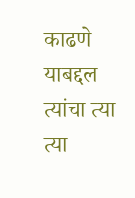काढणे याबद्दल त्यांचा त्या त्या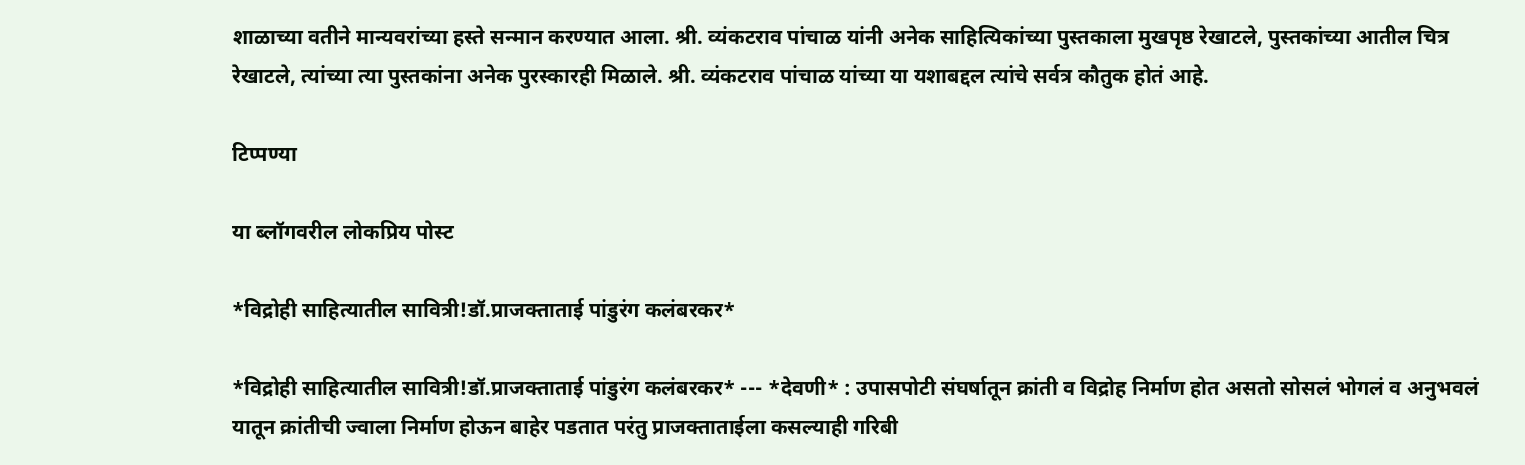शाळाच्या वतीने मान्यवरांच्या हस्ते सन्मान करण्यात आला. श्री. व्यंकटराव पांचाळ यांनी अनेक साहित्यिकांच्या पुस्तकाला मुखपृष्ठ रेखाटले, पुस्तकांच्या आतील चित्र रेखाटले, त्यांच्या त्या पुस्तकांना अनेक पुरस्कारही मिळाले. श्री. व्यंकटराव पांचाळ यांच्या या यशाबद्दल त्यांचे सर्वत्र कौतुक होतं आहे.

टिप्पण्या

या ब्लॉगवरील लोकप्रिय पोस्ट

*विद्रोही साहित्यातील सावित्री!डॉ.प्राजक्ताताई पांडुरंग कलंबरकर*

*विद्रोही साहित्यातील सावित्री!डॉ.प्राजक्ताताई पांडुरंग कलंबरकर* --- *देवणी* : उपासपोटी संघर्षातून क्रांती व विद्रोह निर्माण होत असतो सोसलं भोगलं व अनुभवलं यातून क्रांतीची ज्वाला निर्माण होऊन बाहेर पडतात परंतु प्राजक्ताताईला कसल्याही गरिबी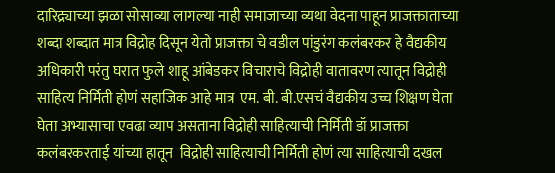दारिद्र्याच्या झळा सोसाव्या लागल्या नाही समाजाच्या व्यथा वेदना पाहून प्राजक्ताताच्या शब्दा शब्दात मात्र विद्रोह दिसून येतो प्राजक्ता चे वडील पांडुरंग कलंबरकर हे वैद्यकीय अधिकारी परंतु घरात फुले शाहू आंबेडकर विचाराचे विद्रोही वातावरण त्यातून विद्रोही साहित्य निर्मिती होणं सहाजिक आहे मात्र  एम. बी. बी.एसचं वैद्यकीय उच्च शिक्षण घेता घेता अभ्यासाचा एवढा व्याप असताना विद्रोही साहित्याची निर्मिती डॉ प्राजक्ता कलंबरकरताई यांच्या हातून  विद्रोही साहित्याची निर्मिती होणं त्या साहित्याची दखल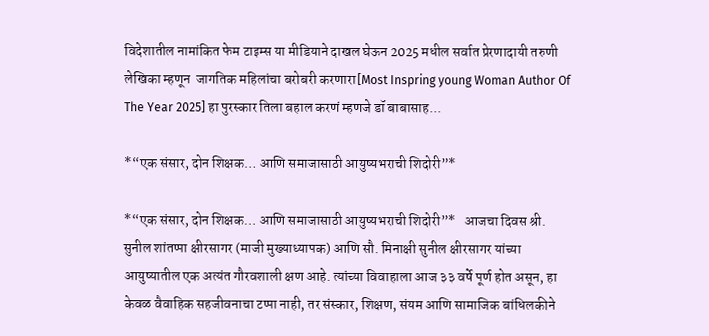विदेशातील नामांकित फेम टाइम्स या मीडियाने दाखल घेऊन 2025 मधील सर्वात प्रेरणादायी तरुणी लेखिका म्हणून  जागतिक महिलांचा बरोबरी करणारा[Most Inspring young Woman Author Of The Year 2025] हा पुरस्कार तिला बहाल करणं म्हणजे डॉ बाबासाह...

*“एक संसार, दोन शिक्षक… आणि समाजासाठी आयुष्यभराची शिदोरी”*

*“एक संसार, दोन शिक्षक… आणि समाजासाठी आयुष्यभराची शिदोरी”*   आजचा दिवस श्री. सुनील शांतप्पा क्षीरसागर (माजी मुख्याध्यापक) आणि सौ. मिनाक्षी सुनील क्षीरसागर यांच्या आयुष्यातील एक अत्यंत गौरवशाली क्षण आहे. त्यांच्या विवाहाला आज ३३ वर्षे पूर्ण होत असून, हा केवळ वैवाहिक सहजीवनाचा टप्पा नाही, तर संस्कार, शिक्षण, संयम आणि सामाजिक बांधिलकीने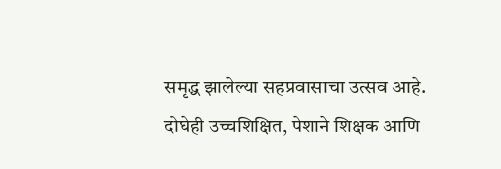समृद्ध झालेल्या सहप्रवासाचा उत्सव आहे. दोघेही उच्चशिक्षित, पेशाने शिक्षक आणि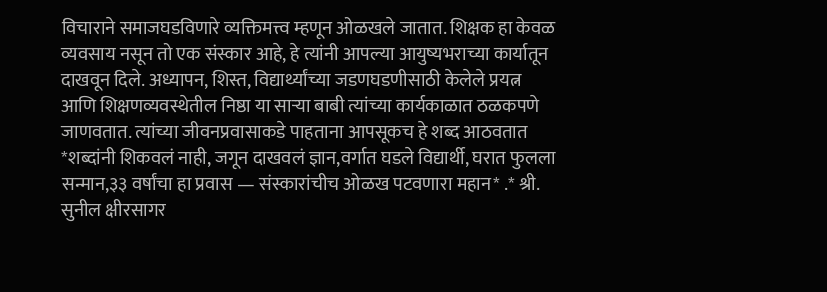विचाराने समाजघडविणारे व्यक्तिमत्त्व म्हणून ओळखले जातात. शिक्षक हा केवळ व्यवसाय नसून तो एक संस्कार आहे, हे त्यांनी आपल्या आयुष्यभराच्या कार्यातून दाखवून दिले. अध्यापन, शिस्त, विद्यार्थ्यांच्या जडणघडणीसाठी केलेले प्रयत्न आणि शिक्षणव्यवस्थेतील निष्ठा या साऱ्या बाबी त्यांच्या कार्यकाळात ठळकपणे जाणवतात. त्यांच्या जीवनप्रवासाकडे पाहताना आपसूकच हे शब्द आठवतात   *शब्दांनी शिकवलं नाही, जगून दाखवलं ज्ञान,वर्गात घडले विद्यार्थी, घरात फुलला सन्मान,३३ वर्षांचा हा प्रवास — संस्कारांचीच ओळख पटवणारा महान* .* श्री. सुनील क्षीरसागर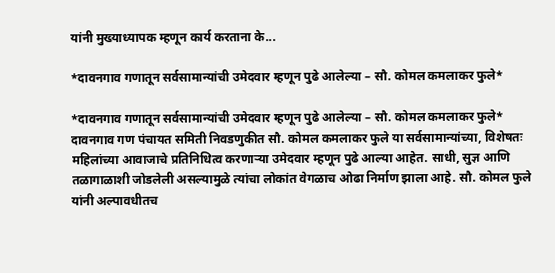यांनी मुख्याध्यापक म्हणून कार्य करताना के...

*दावनगाव गणातून सर्वसामान्यांची उमेदवार म्हणून पुढे आलेल्या – सौ. कोमल कमलाकर फुले*

*दावनगाव गणातून सर्वसामान्यांची उमेदवार म्हणून पुढे आलेल्या – सौ. कोमल कमलाकर फुले* दावनगाव गण पंचायत समिती निवडणुकीत सौ. कोमल कमलाकर फुले या सर्वसामान्यांच्या, विशेषतः महिलांच्या आवाजाचे प्रतिनिधित्व करणाऱ्या उमेदवार म्हणून पुढे आल्या आहेत. साधी, सुज्ञ आणि तळागाळाशी जोडलेली असल्यामुळे त्यांचा लोकांत वेगळाच ओढा निर्माण झाला आहे. सौ. कोमल फुले यांनी अल्पावधीतच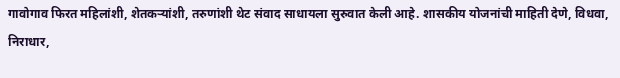गावोगाव फिरत महिलांशी, शेतकऱ्यांशी, तरुणांशी थेट संवाद साधायला सुरुवात केली आहे. शासकीय योजनांची माहिती देणे, विधवा, निराधार,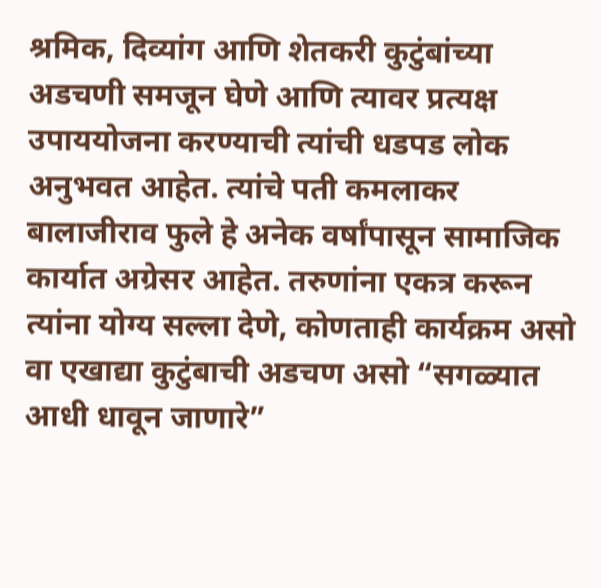श्रमिक, दिव्यांग आणि शेतकरी कुटुंबांच्या अडचणी समजून घेणे आणि त्यावर प्रत्यक्ष उपाययोजना करण्याची त्यांची धडपड लोक अनुभवत आहेत. त्यांचे पती कमलाकर बालाजीराव फुले हे अनेक वर्षांपासून सामाजिक कार्यात अग्रेसर आहेत. तरुणांना एकत्र करून त्यांना योग्य सल्ला देणे, कोणताही कार्यक्रम असो वा एखाद्या कुटुंबाची अडचण असो “सगळ्यात आधी धावून जाणारे”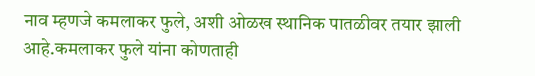नाव म्हणजे कमलाकर फुले, अशी ओळख स्थानिक पातळीवर तयार झाली आहे.कमलाकर फुले यांना कोणताही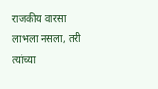राजकीय वारसा लाभला नसला, तरी त्यांच्या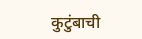कुटुंबाची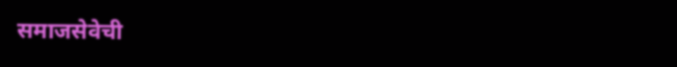समाजसेवेची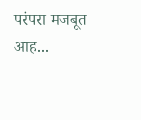परंपरा मजबूत आह...